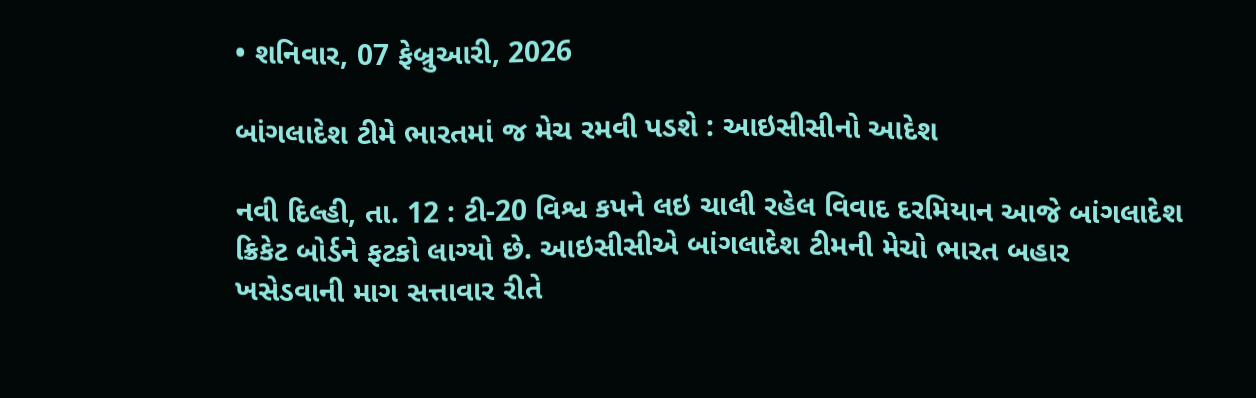• શનિવાર, 07 ફેબ્રુઆરી, 2026

બાંગલાદેશ ટીમે ભારતમાં જ મેચ રમવી પડશે : આઇસીસીનો આદેશ

નવી દિલ્હી, તા. 12 : ટી-20 વિશ્વ કપને લઇ ચાલી રહેલ વિવાદ દરમિયાન આજે બાંગલાદેશ ક્રિકેટ બોર્ડને ફટકો લાગ્યો છે. આઇસીસીએ બાંગલાદેશ ટીમની મેચો ભારત બહાર ખસેડવાની માગ સત્તાવાર રીતે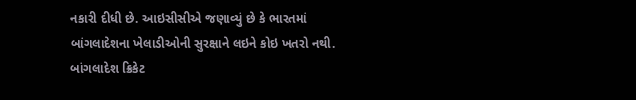નકારી દીધી છે. આઇસીસીએ જણાવ્યું છે કે ભારતમાં બાંગલાદેશના ખેલાડીઓની સુરક્ષાને લઇને કોઇ ખતરો નથી. બાંગલાદેશ ક્રિકેટ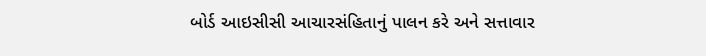બોર્ડ આઇસીસી આચારસંહિતાનું પાલન કરે અને સત્તાવાર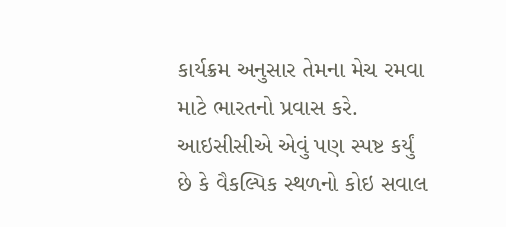કાર્યક્રમ અનુસાર તેમના મેચ રમવા માટે ભારતનો પ્રવાસ કરે.  આઇસીસીએ એવું પણ સ્પષ્ટ કર્યું છે કે વૈકલ્પિક સ્થળનો કોઇ સવાલ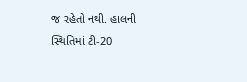જ રહેતો નથી. હાલની સ્થિતિમાં ટી-20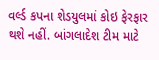વર્લ્ડ કપના શેડયુલમાં કોઇ ફેરફાર થશે નહીં. બાંગલાદેશ ટીમ માટે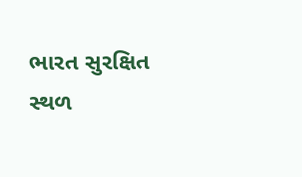ભારત સુરક્ષિત સ્થળ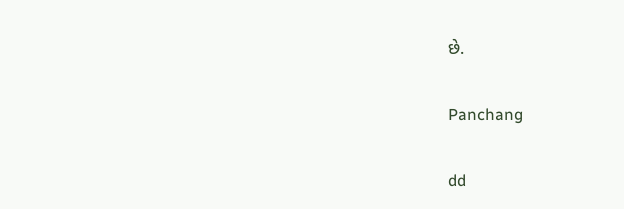છે.

Panchang

dd